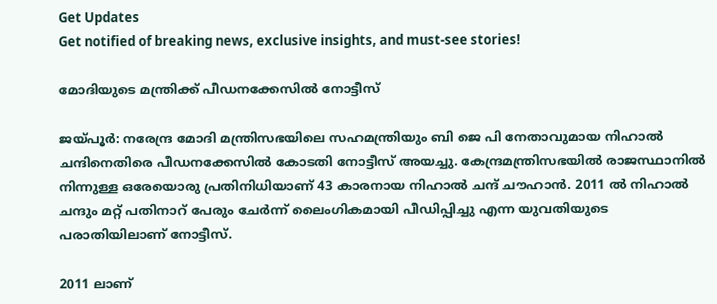Get Updates
Get notified of breaking news, exclusive insights, and must-see stories!

മോദിയുടെ മന്ത്രിക്ക് പീഡനക്കേസില്‍ നോട്ടീസ്

ജയ്പൂര്‍: നരേന്ദ്ര മോദി മന്ത്രിസഭയിലെ സഹമന്ത്രിയും ബി ജെ പി നേതാവുമായ നിഹാല്‍ ചന്ദിനെതിരെ പീഡനക്കേസില്‍ കോടതി നോട്ടീസ് അയച്ചു. കേന്ദ്രമന്ത്രിസഭയില്‍ രാജസ്ഥാനില്‍ നിന്നുള്ള ഒരേയൊരു പ്രതിനിധിയാണ് 43 കാരനായ നിഹാല്‍ ചന്ദ് ചൗഹാന്‍. 2011 ല്‍ നിഹാല്‍ ചന്ദും മറ്റ് പതിനാറ് പേരും ചേര്‍ന്ന് ലൈംഗികമായി പീഡിപ്പിച്ചു എന്ന യുവതിയുടെ പരാതിയിലാണ് നോട്ടീസ്.

2011 ലാണ്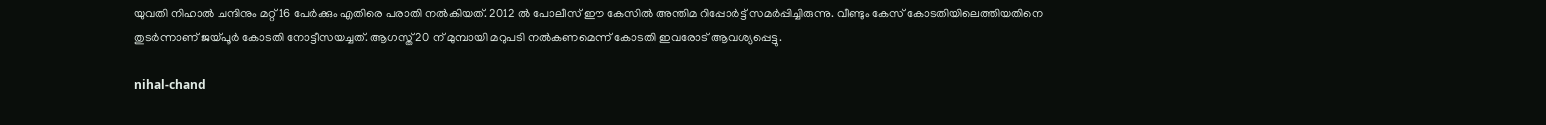യുവതി നിഹാല്‍ ചന്ദിനും മറ്റ് 16 പേര്‍ക്കും എതിരെ പരാതി നല്‍കിയത്. 2012 ല്‍ പോലീസ് ഈ കേസില്‍ അന്തിമ റിപ്പോര്‍ട്ട് സമര്‍പ്പിച്ചിരുന്നു. വീണ്ടും കേസ് കോടതിയിലെത്തിയതിനെ തുടര്‍ന്നാണ് ജയ്പൂര്‍ കോടതി നോട്ടീസയച്ചത്. ആഗസ്ത് 20 ന് മുമ്പായി മറുപടി നല്‍കണമെന്ന് കോടതി ഇവരോട് ആവശ്യപ്പെട്ടു.

nihal-chand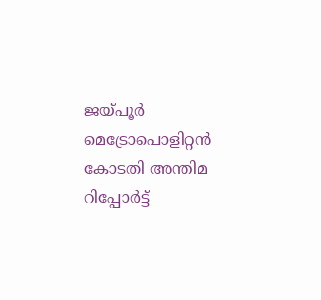ജയ്പൂര്‍ മെട്രോപൊളിറ്റന്‍ കോടതി അന്തിമ റിപ്പോര്‍ട്ട്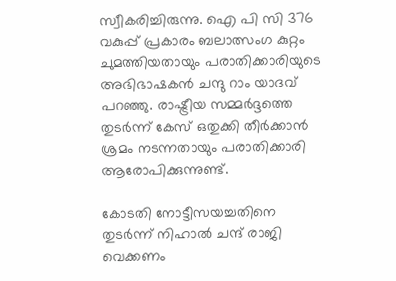സ്വീകരിച്ചിരുന്നു. ഐ പി സി 376 വകുപ്പ് പ്രകാരം ബലാത്സംഗ കുറ്റം ചുമത്തിയതായും പരാതിക്കാരിയുടെ അഭിഭാഷകന്‍ ചന്ദു റാം യാദവ് പറഞ്ഞു. രാഷ്ട്രീയ സമ്മര്‍ദ്ദത്തെ തുടര്‍ന്ന് കേസ് ഒതുക്കി തീര്‍ക്കാന്‍ ശ്രമം നടന്നതായും പരാതിക്കാരി ആരോപിക്കുന്നുണ്ട്.

കോടതി നോട്ടീസയച്ചതിനെ തുടര്‍ന്ന് നിഹാല്‍ ചന്ദ് രാജി വെക്കണം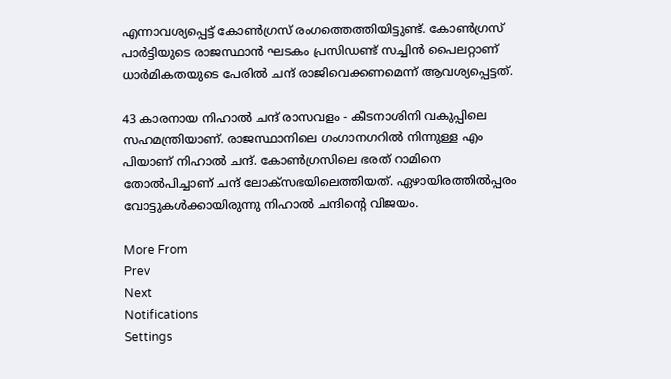എന്നാവശ്യപ്പെട്ട് കോണ്‍ഗ്രസ് രംഗത്തെത്തിയിട്ടുണ്ട്. കോണ്‍ഗ്രസ് പാര്‍ട്ടിയുടെ രാജസ്ഥാന്‍ ഘടകം പ്രസിഡണ്ട് സച്ചിന്‍ പൈലറ്റാണ് ധാര്‍മികതയുടെ പേരില്‍ ചന്ദ് രാജിവെക്കണമെന്ന് ആവശ്യപ്പെട്ടത്.

43 കാരനായ നിഹാല്‍ ചന്ദ് രാസവളം - കീടനാശിനി വകുപ്പിലെ സഹമന്ത്രിയാണ്. രാജസ്ഥാനിലെ ഗംഗാനഗറില്‍ നിന്നുള്ള എം പിയാണ് നിഹാല്‍ ചന്ദ്. കോണ്‍ഗ്രസിലെ ഭരത് റാമിനെ തോല്‍പിച്ചാണ് ചന്ദ് ലോക്‌സഭയിലെത്തിയത്. ഏഴായിരത്തില്‍പ്പരം വോട്ടുകള്‍ക്കായിരുന്നു നിഹാല്‍ ചന്ദിന്റെ വിജയം.

More From
Prev
Next
Notifications
Settings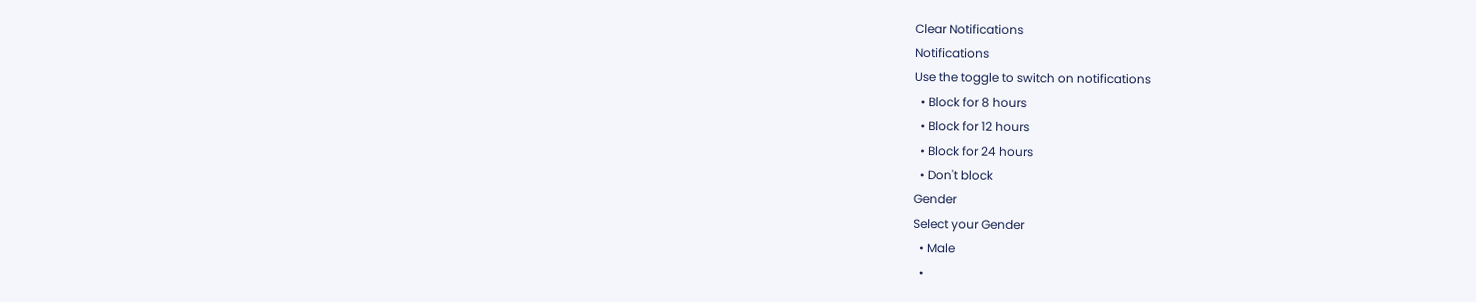Clear Notifications
Notifications
Use the toggle to switch on notifications
  • Block for 8 hours
  • Block for 12 hours
  • Block for 24 hours
  • Don't block
Gender
Select your Gender
  • Male
  •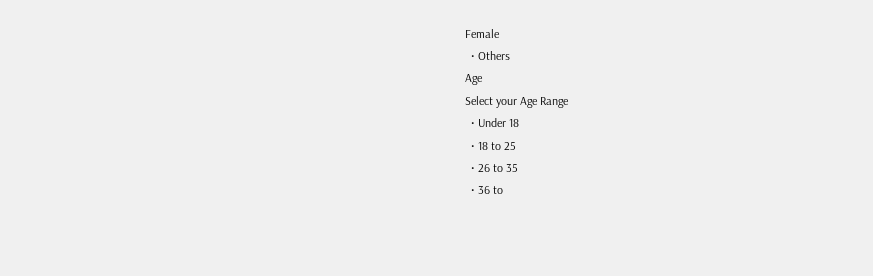Female
  • Others
Age
Select your Age Range
  • Under 18
  • 18 to 25
  • 26 to 35
  • 36 to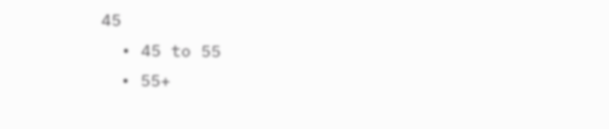45
  • 45 to 55
  • 55+